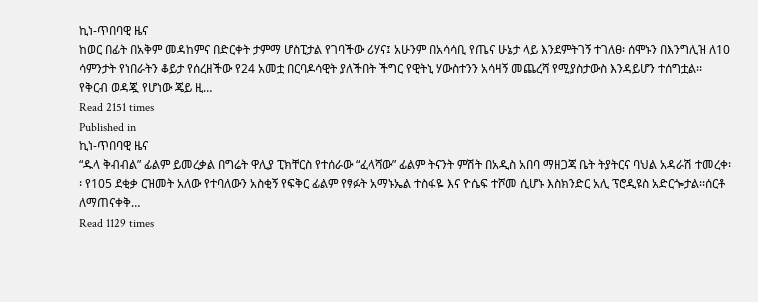ኪነ-ጥበባዊ ዜና
ከወር በፊት በአቅም መዳከምና በድርቀት ታምማ ሆስፒታል የገባችው ሪሃና፤ አሁንም በአሳሳቢ የጤና ሁኔታ ላይ እንደምትገኝ ተገለፀ፡ ሰሞኑን በእንግሊዝ ለ10 ሳምንታት የነበራትን ቆይታ የሰረዘችው የ24 አመቷ በርባዶሳዊት ያለችበት ችግር የዊትኒ ሃውስተንን አሳዛኝ መጨረሻ የሚያስታውስ እንዳይሆን ተሰግቷል፡፡ የቅርብ ወዳጇ የሆነው ጄይ ዚ…
Read 2151 times
Published in
ኪነ-ጥበባዊ ዜና
“ዱላ ቅብብል” ፊልም ይመረቃል በግሬት ዋሊያ ፒክቸርስ የተሰራው “ፈላሻው” ፊልም ትናንት ምሽት በአዲስ አበባ ማዘጋጃ ቤት ትያትርና ባህል አዳራሽ ተመረቀ፡፡ የ105 ደቂቃ ርዝመት አለው የተባለውን አስቂኝ የፍቅር ፊልም የፃፉት አማኑኤል ተስፋዬ እና ዮሴፍ ተሾመ ሲሆኑ እስክንድር አሊ ፕሮዲዩስ አድርጐታል፡፡ሰርቶ ለማጠናቀቅ…
Read 1129 times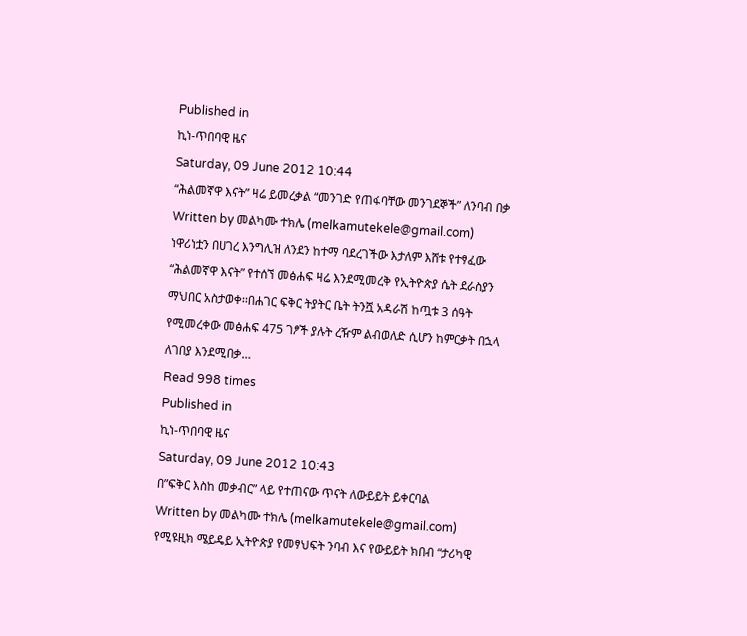Published in
ኪነ-ጥበባዊ ዜና
Saturday, 09 June 2012 10:44
“ሕልመኛዋ እናት” ዛሬ ይመረቃል “መንገድ የጠፋባቸው መንገደኞች” ለንባብ በቃ
Written by መልካሙ ተክሌ (melkamutekele@gmail.com)
ነዋሪነቷን በሀገረ እንግሊዝ ለንደን ከተማ ባደረገችው እታለም እሸቱ የተፃፈው “ሕልመኛዋ እናት” የተሰኘ መፅሐፍ ዛሬ እንደሚመረቅ የኢትዮጵያ ሴት ደራስያን ማህበር አስታወቀ፡፡በሐገር ፍቅር ትያትር ቤት ትንሿ አዳራሽ ከጧቱ 3 ሰዓት የሚመረቀው መፅሐፍ 475 ገፆች ያሉት ረዥም ልብወለድ ሲሆን ከምርቃት በኋላ ለገበያ እንደሚበቃ…
Read 998 times
Published in
ኪነ-ጥበባዊ ዜና
Saturday, 09 June 2012 10:43
በ”ፍቅር እስከ መቃብር” ላይ የተጠናው ጥናት ለውይይት ይቀርባል
Written by መልካሙ ተክሌ (melkamutekele@gmail.com)
የሚዩዚክ ሜይዴይ ኢትዮጵያ የመፃህፍት ንባብ እና የውይይት ክበብ “ታሪካዊ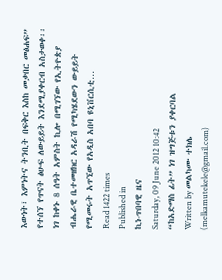እውነት፣ እምነትና ትንቢት በፍቅር እስከ መቃበር መፅሐፍ” የተሰኘ የጥናት ፅሁፍ ለውይይት እንደሚያቀርብ አስታወቀ፡፡ ነገ ከቀኑ 8 ሰዓት አምስት ኪሎ በሚገኘው የኢትዮጵያ ብሔራዊ ቤተመዘክር አዳራሽ የሚካሄደውን ውይይት የሚመሩት አጥኚው የአዲስ አበባ ዩኒቨርሲቲ…
Read 1422 times
Published in
ኪነ-ጥበባዊ ዜና
Saturday, 09 June 2012 10:42
“ከአድማስ ፊት” ነገ ዝግጅቱን ያቀርባል
Written by መልካሙ ተክሌ (melkamutekele@gmail.com)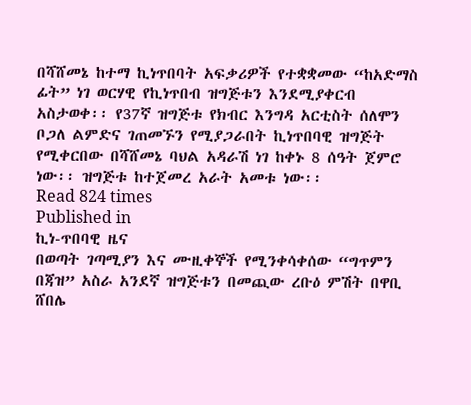በሻሸመኔ ከተማ ኪነጥበባት አፍቃሪዎች የተቋቋመው “ከአድማስ ፊት” ነገ ወርሃዊ የኪነጥበብ ዝግጅቱን እንደሚያቀርብ አስታወቀ፡፡ የ37ኛ ዝግጅቱ የክብር እንግዳ አርቲስት ሰለሞን ቦጋለ ልምድና ገጠመኙን የሚያጋራበት ኪነጥበባዊ ዝግጅት የሚቀርበው በሻሸመኔ ባህል አዳራሽ ነገ ከቀኑ 8 ሰዓት ጀምሮ ነው፡፡ ዝግጅቱ ከተጀመረ አራት አመቱ ነው፡፡
Read 824 times
Published in
ኪነ-ጥበባዊ ዜና
በወጣት ገጣሚያን እና ሙዚቀኞች የሚንቀሳቀሰው “ግጥምን በጃዝ” አስራ አንደኛ ዝግጅቱን በመጪው ረቡዕ ምሽት በዋቢ ሸበሌ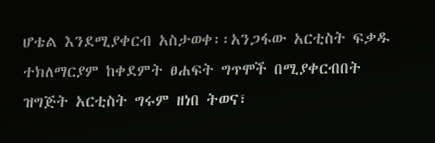ሆቴል እንደሚያቀርብ አስታወቀ፡፡አንጋፋው አርቲስት ፍቃዱ ተክለማርያም ከቀደምት ፀሐፍት ግጥሞች በሚያቀርብበት ዝግጅት አርቲስት ግሩም ዘነበ ትወና፣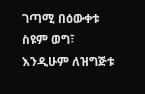ገጣሚ በዕውቀቱ ስዩም ወግ፣ እንዲሁም ለዝግጅቱ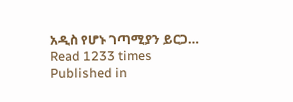አዲስ የሆኑ ገጣሚያን ይርጋ…
Read 1233 times
Published in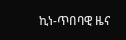ኪነ-ጥበባዊ ዜና